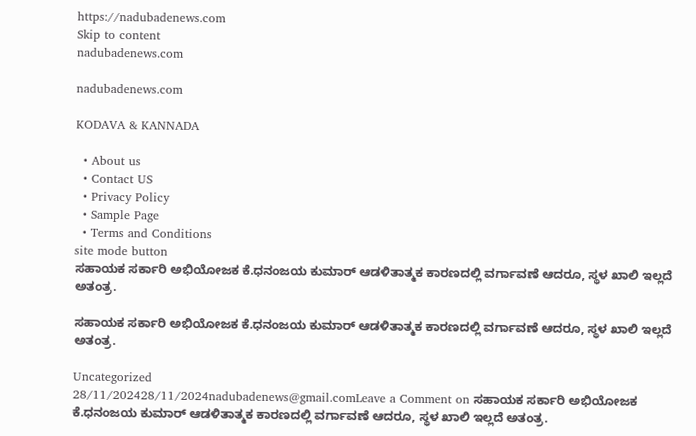https://nadubadenews.com
Skip to content
nadubadenews.com

nadubadenews.com

KODAVA & KANNADA

  • About us
  • Contact US
  • Privacy Policy
  • Sample Page
  • Terms and Conditions
site mode button
ಸಹಾಯಕ ಸರ್ಕಾರಿ ಅಭಿಯೋಜಕ ಕೆ.ಧನಂಜಯ ಕುಮಾರ್ ಆಡಳಿತಾತ್ಮಕ ಕಾರಣದಲ್ಲಿ ವರ್ಗಾವಣೆ ಆದರೂ, ಸ್ಥಳ ಖಾಲಿ ಇಲ್ಲದೆ ಅತಂತ್ರ.

ಸಹಾಯಕ ಸರ್ಕಾರಿ ಅಭಿಯೋಜಕ ಕೆ.ಧನಂಜಯ ಕುಮಾರ್ ಆಡಳಿತಾತ್ಮಕ ಕಾರಣದಲ್ಲಿ ವರ್ಗಾವಣೆ ಆದರೂ, ಸ್ಥಳ ಖಾಲಿ ಇಲ್ಲದೆ ಅತಂತ್ರ.

Uncategorized
28/11/202428/11/2024nadubadenews@gmail.comLeave a Comment on ಸಹಾಯಕ ಸರ್ಕಾರಿ ಅಭಿಯೋಜಕ ಕೆ.ಧನಂಜಯ ಕುಮಾರ್ ಆಡಳಿತಾತ್ಮಕ ಕಾರಣದಲ್ಲಿ ವರ್ಗಾವಣೆ ಆದರೂ, ಸ್ಥಳ ಖಾಲಿ ಇಲ್ಲದೆ ಅತಂತ್ರ.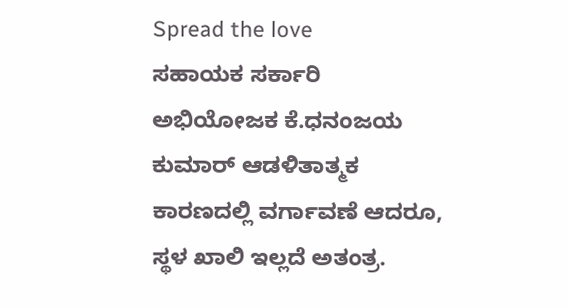Spread the love
ಸಹಾಯಕ ಸರ್ಕಾರಿ ಅಭಿಯೋಜಕ ಕೆ.ಧನಂಜಯ ಕುಮಾರ್ ಆಡಳಿತಾತ್ಮಕ ಕಾರಣದಲ್ಲಿ ವರ್ಗಾವಣೆ ಆದರೂ, ಸ್ಥಳ ಖಾಲಿ ಇಲ್ಲದೆ ಅತಂತ್ರ.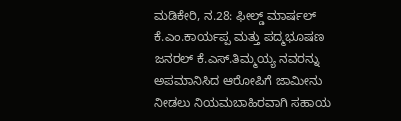ಮಡಿಕೇರಿ, ನ.28: ಫೀಲ್ಡ್ ಮಾರ್ಷಲ್ ಕೆ.ಎಂ.ಕಾರ್ಯಪ್ಪ ಮತ್ತು ಪದ್ಮಭೂಷಣ ಜನರಲ್ ಕೆ.ಎಸ್.ತಿಮ್ಮಯ್ಯ ನವರನ್ನು ಅಪಮಾನಿಸಿದ ಆರೋಪಿಗೆ ಜಾಮೀನು ನೀಡಲು ನಿಯಮಬಾಹಿರವಾಗಿ ಸಹಾಯ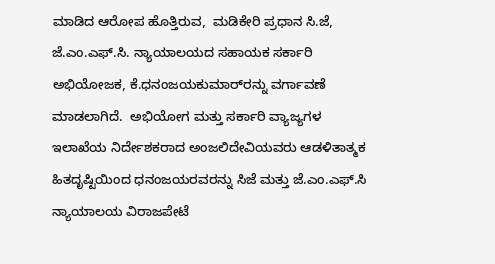ಮಾಡಿದ ಆರೋಪ ಹೊತ್ತಿರುವ,  ಮಡಿಕೇರಿ ಪ್ರಧಾನ ಸಿ.ಜೆ, ಜೆ.ಎಂ.ಎಫ್.ಸಿ. ನ್ಯಾಯಾಲಯದ ಸಹಾಯಕ ಸರ್ಕಾರಿ ಅಭಿಯೋಜಕ, ಕೆ.ಧನಂಜಯಕುಮಾರ್‌ರನ್ನು ವರ್ಗಾವಣೆ ಮಾಡಲಾಗಿದೆ.  ಅಭಿಯೋಗ ಮತ್ತು ಸರ್ಕಾರಿ ವ್ಯಾಜ್ಯಗಳ ಇಲಾಖೆಯ ನಿರ್ದೇಶಕರಾದ ಅಂಜಲಿದೇವಿಯವರು ಆಡಳಿತಾತ್ಮಕ ಹಿತದೃಷ್ಟಿಯಿಂದ ಧನಂಜಯರವರನ್ನು ಸಿಜೆ ಮತ್ತು ಜೆ.ಎಂ.ಎಫ್.ಸಿ ನ್ಯಾಯಾಲಯ ವಿರಾಜಪೇಟೆ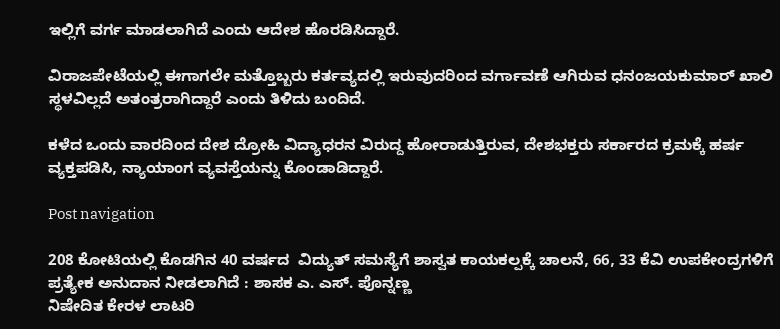ಇಲ್ಲಿಗೆ ವರ್ಗ ಮಾಡಲಾಗಿದೆ ಎಂದು ಆದೇಶ ಹೊರಡಿಸಿದ್ದಾರೆ.

ವಿರಾಜಪೇಟೆಯಲ್ಲಿ ಈಗಾಗಲೇ ಮತ್ತೊಬ್ಬರು ಕರ್ತವ್ಯದಲ್ಲಿ ಇರುವುದರಿಂದ ವರ್ಗಾವಣೆ ಆಗಿರುವ ಧನಂಜಯಕುಮಾರ್ ಖಾಲಿ  ಸ್ಥಳವಿಲ್ಲದೆ ಅತಂತ್ರರಾಗಿದ್ದಾರೆ ಎಂದು ತಿಳಿದು ಬಂದಿದೆ.

ಕಳೆದ ಒಂದು ವಾರದಿಂದ ದೇಶ ದ್ರೋಹಿ ವಿದ್ಯಾಧರನ ವಿರುದ್ದ ಹೋರಾಡುತ್ತಿರುವ, ದೇಶಭಕ್ತರು ಸರ್ಕಾರದ ಕ್ರಮಕ್ಕೆ ಹರ್ಷ ವ್ಯಕ್ತಪಡಿಸಿ, ನ್ಯಾಯಾಂಗ ವ್ಯವಸ್ತೆಯನ್ನು ಕೊಂಡಾಡಿದ್ದಾರೆ.

Post navigation

208 ಕೋಟಿಯಲ್ಲಿ ಕೊಡಗಿನ 40 ವರ್ಷದ  ವಿದ್ಯುತ್‌ ಸಮಸ್ಯೆಗೆ ಶಾಸ್ವತ ಕಾಯಕಲ್ಪಕ್ಕೆ ಚಾಲನೆ, 66, 33 ಕೆವಿ ಉಪಕೇಂದ್ರಗಳಿಗೆ ಪ್ರತ್ಯೇಕ ಅನುದಾನ ನೀಡಲಾಗಿದೆ : ಶಾಸಕ ಎ. ಎಸ್. ಪೊನ್ನಣ್ಣ
ನಿಷೇದಿತ ಕೇರಳ ಲಾಟರಿ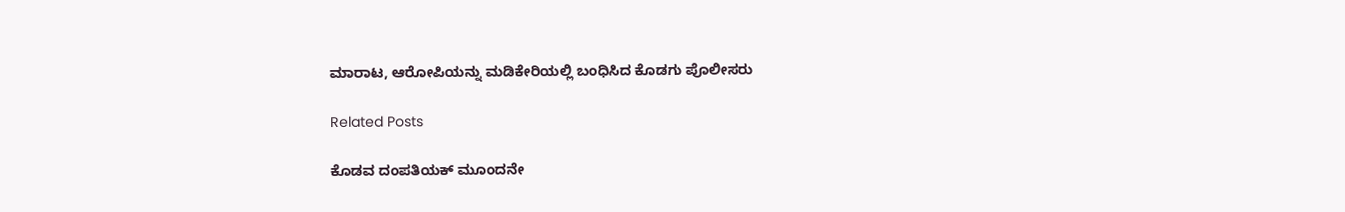ಮಾರಾಟ, ಆರೋಪಿಯನ್ನು ಮಡಿಕೇರಿಯಲ್ಲಿ ಬಂಧಿಸಿದ ಕೊಡಗು ಪೊಲೀಸರು

Related Posts

ಕೊಡವ ದಂಪತಿಯಕ್‌ ಮೂಂದನೇ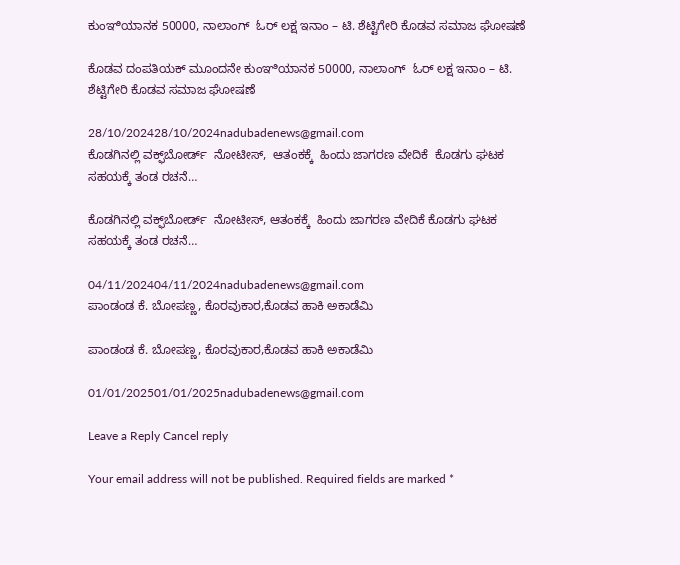ಕುಂಞಿಯಾನಕ 50000, ನಾಲಾಂಗ್‌  ಓರ್‌ ಲಕ್ಷ ಇನಾಂ – ಟಿ. ಶೆಟ್ಟಿಗೇರಿ ಕೊಡವ ಸಮಾಜ ಘೋಷಣೆ

ಕೊಡವ ದಂಪತಿಯಕ್‌ ಮೂಂದನೇ ಕುಂಞಿಯಾನಕ 50000, ನಾಲಾಂಗ್‌  ಓರ್‌ ಲಕ್ಷ ಇನಾಂ – ಟಿ. ಶೆಟ್ಟಿಗೇರಿ ಕೊಡವ ಸಮಾಜ ಘೋಷಣೆ

28/10/202428/10/2024nadubadenews@gmail.com
ಕೊಡಗಿನಲ್ಲಿ ವಕ್ಫ್‌ಬೋರ್ಡ್‌  ನೋಟೀಸ್‌,  ಆತಂಕಕ್ಕೆ  ಹಿಂದು ಜಾಗರಣ ವೇದಿಕೆ  ಕೊಡಗು ಘಟಕ ಸಹಯಕ್ಕೆ ತಂಡ ರಚನೆ…

ಕೊಡಗಿನಲ್ಲಿ ವಕ್ಫ್‌ಬೋರ್ಡ್‌  ನೋಟೀಸ್‌, ಆತಂಕಕ್ಕೆ  ಹಿಂದು ಜಾಗರಣ ವೇದಿಕೆ ಕೊಡಗು ಘಟಕ ಸಹಯಕ್ಕೆ ತಂಡ ರಚನೆ…

04/11/202404/11/2024nadubadenews@gmail.com
ಪಾಂಡಂಡ ಕೆ. ಬೋಪಣ್ಣ, ಕೊರವುಕಾರ,ಕೊಡವ ಹಾಕಿ ಅಕಾಡೆಮಿ

ಪಾಂಡಂಡ ಕೆ. ಬೋಪಣ್ಣ, ಕೊರವುಕಾರ,ಕೊಡವ ಹಾಕಿ ಅಕಾಡೆಮಿ

01/01/202501/01/2025nadubadenews@gmail.com

Leave a Reply Cancel reply

Your email address will not be published. Required fields are marked *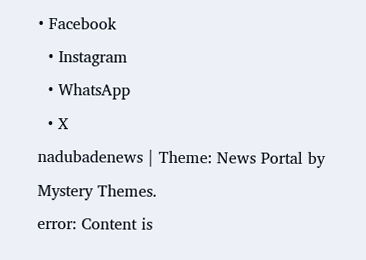• Facebook
  • Instagram
  • WhatsApp
  • X
nadubadenews | Theme: News Portal by Mystery Themes.
error: Content is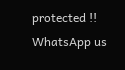protected !!
WhatsApp us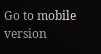Go to mobile version